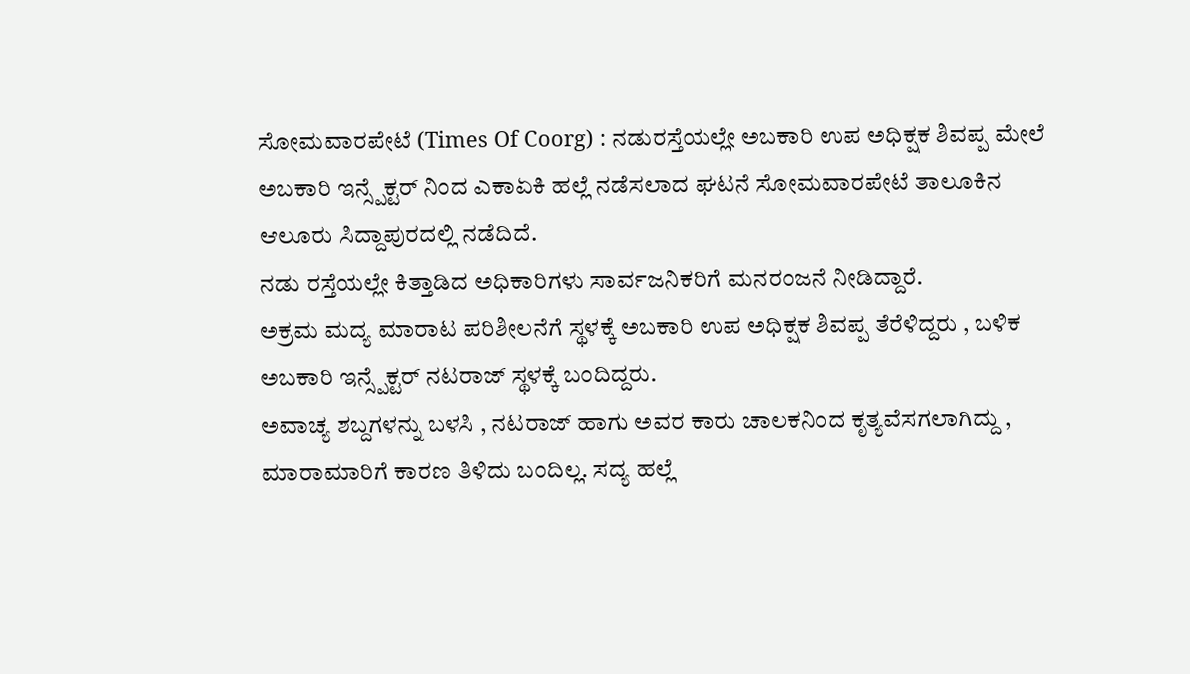ಸೋಮವಾರಪೇಟೆ (Times Of Coorg) : ನಡುರಸ್ತೆಯಲ್ಲೇ ಅಬಕಾರಿ ಉಪ ಅಧಿಕ್ಷಕ ಶಿವಪ್ಪ ಮೇಲೆ ಅಬಕಾರಿ ಇನ್ಸ್ಪೆಕ್ಟರ್ ನಿಂದ ಎಕಾಏಕಿ ಹಲ್ಲೆ ನಡೆಸಲಾದ ಘಟನೆ ಸೋಮವಾರಪೇಟೆ ತಾಲೂಕಿನ ಆಲೂರು ಸಿದ್ದಾಪುರದಲ್ಲಿ ನಡೆದಿದೆ.
ನಡು ರಸ್ತೆಯಲ್ಲೇ ಕಿತ್ತಾಡಿದ ಅಧಿಕಾರಿಗಳು ಸಾರ್ವಜನಿಕರಿಗೆ ಮನರಂಜನೆ ನೀಡಿದ್ದಾರೆ.
ಅಕ್ರಮ ಮದ್ಯ ಮಾರಾಟ ಪರಿಶೀಲನೆಗೆ ಸ್ಥಳಕ್ಕೆ ಅಬಕಾರಿ ಉಪ ಅಧಿಕ್ಷಕ ಶಿವಪ್ಪ ತೆರೆಳಿದ್ದರು , ಬಳಿಕ ಅಬಕಾರಿ ಇನ್ಸ್ಪೆಕ್ಟರ್ ನಟರಾಜ್ ಸ್ಥಳಕ್ಕೆ ಬಂದಿದ್ದರು.
ಅವಾಚ್ಯ ಶಬ್ದಗಳನ್ನು ಬಳಸಿ , ನಟರಾಜ್ ಹಾಗು ಅವರ ಕಾರು ಚಾಲಕನಿಂದ ಕೃತ್ಯವೆಸಗಲಾಗಿದ್ದು , ಮಾರಾಮಾರಿಗೆ ಕಾರಣ ತಿಳಿದು ಬಂದಿಲ್ಲ. ಸದ್ಯ ಹಲ್ಲೆ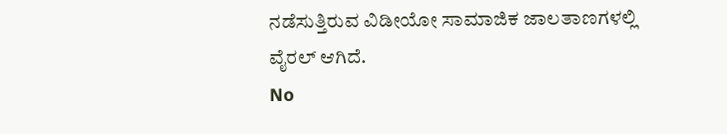ನಡೆಸುತ್ತಿರುವ ವಿಡೀಯೋ ಸಾಮಾಜಿಕ ಜಾಲತಾಣಗಳಲ್ಲಿ ವೈರಲ್ ಆಗಿದೆ.
No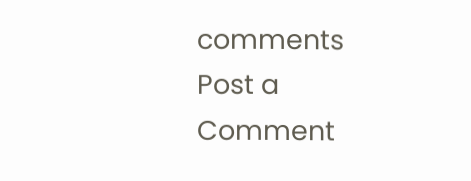comments
Post a Comment